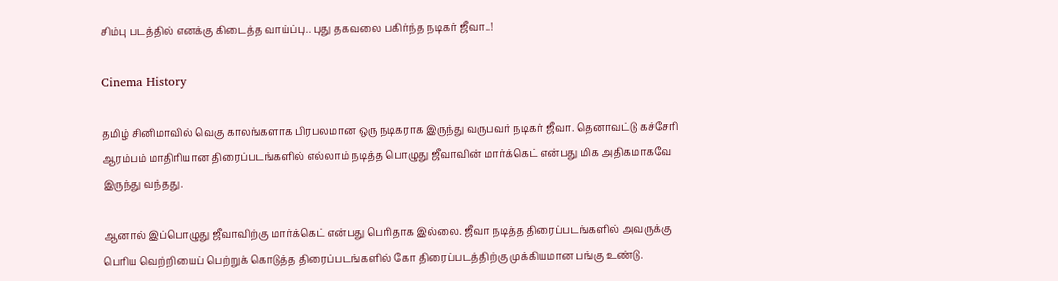சிம்பு படத்தில் எனக்கு கிடைத்த வாய்ப்பு.. புது தகவலை பகிர்ந்த நடிகர் ஜீவா..!

Cinema History

தமிழ் சினிமாவில் வெகு காலங்களாக பிரபலமான ஒரு நடிகராக இருந்து வருபவர் நடிகர் ஜீவா. தெனாவட்டு கச்சேரி ஆரம்பம் மாதிரியான திரைப்படங்களில் எல்லாம் நடித்த பொழுது ஜீவாவின் மார்க்கெட் என்பது மிக அதிகமாகவே இருந்து வந்தது.

ஆனால் இப்பொழுது ஜீவாவிற்கு மார்க்கெட் என்பது பெரிதாக இல்லை. ஜீவா நடித்த திரைப்படங்களில் அவருக்கு பெரிய வெற்றியைப் பெற்றுக் கொடுத்த திரைப்படங்களில் கோ திரைப்படத்திற்கு முக்கியமான பங்கு உண்டு.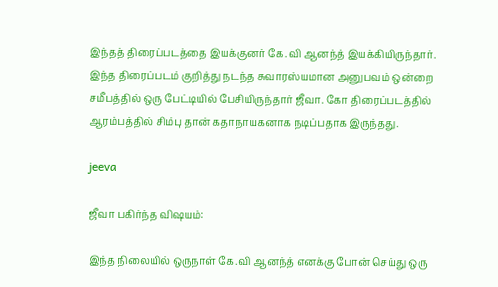இந்தத் திரைப்படத்தை இயக்குனர் கே.வி ஆனந்த் இயக்கியிருந்தார். இந்த திரைப்படம் குறித்து நடந்த சுவாரஸ்யமான அனுபவம் ஒன்றை சமீபத்தில் ஒரு பேட்டியில் பேசியிருந்தார் ஜீவா. கோ திரைப்படத்தில் ஆரம்பத்தில் சிம்பு தான் கதாநாயகனாக நடிப்பதாக இருந்தது.

jeeva

ஜீவா பகிர்ந்த விஷயம்:

இந்த நிலையில் ஒருநாள் கே.வி ஆனந்த் எனக்கு போன் செய்து ஒரு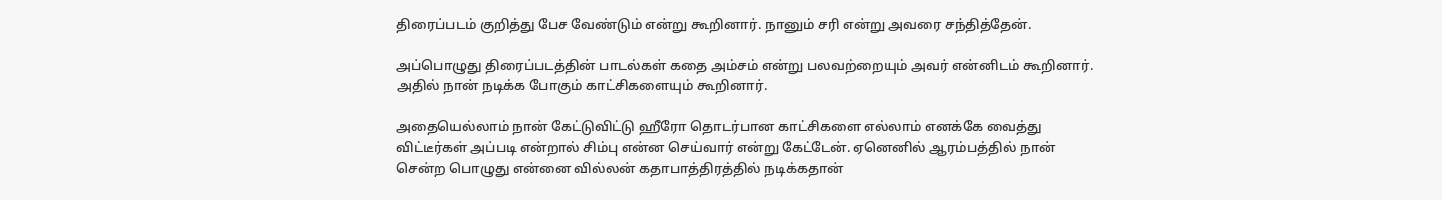திரைப்படம் குறித்து பேச வேண்டும் என்று கூறினார். நானும் சரி என்று அவரை சந்தித்தேன்.

அப்பொழுது திரைப்படத்தின் பாடல்கள் கதை அம்சம் என்று பலவற்றையும் அவர் என்னிடம் கூறினார். அதில் நான் நடிக்க போகும் காட்சிகளையும் கூறினார்.

அதையெல்லாம் நான் கேட்டுவிட்டு ஹீரோ தொடர்பான காட்சிகளை எல்லாம் எனக்கே வைத்து விட்டீர்கள் அப்படி என்றால் சிம்பு என்ன செய்வார் என்று கேட்டேன். ஏனெனில் ஆரம்பத்தில் நான் சென்ற பொழுது என்னை வில்லன் கதாபாத்திரத்தில் நடிக்கதான்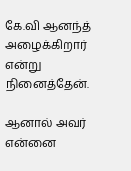கே.வி ஆனந்த் அழைக்கிறார் என்று நினைத்தேன்.

ஆனால் அவர் என்னை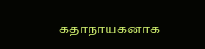கதாநாயகனாக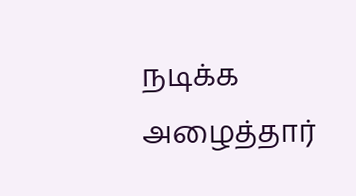நடிக்க அழைத்தார்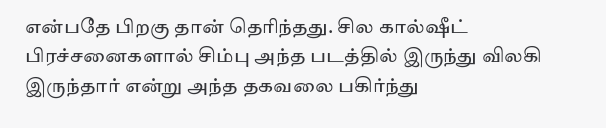என்பதே பிறகு தான் தெரிந்தது. சில கால்ஷீட் பிரச்சனைகளால் சிம்பு அந்த படத்தில் இருந்து விலகி இருந்தார் என்று அந்த தகவலை பகிர்ந்து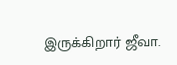இருக்கிறார் ஜீவா.